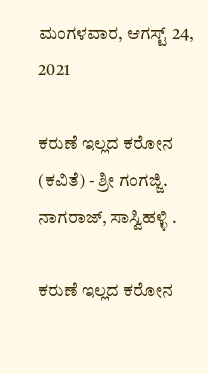ಮಂಗಳವಾರ, ಆಗಸ್ಟ್ 24, 2021

ಕರುಣೆ ಇಲ್ಲದ ಕರೋನ (ಕವಿತೆ) - ಶ್ರೀ ಗಂಗಜ್ಜಿ. ನಾಗರಾಜ್, ಸಾಸ್ವಿಹಳ್ಳಿ .

ಕರುಣೆ ಇಲ್ಲದ ಕರೋನ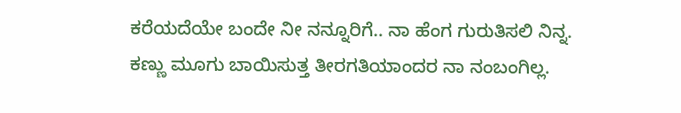ಕರೆಯದೆಯೇ ಬಂದೇ ನೀ ನನ್ನೂರಿಗೆ.. ನಾ ಹೆಂಗ ಗುರುತಿಸಲಿ ನಿನ್ನ.
ಕಣ್ಣು ಮೂಗು ಬಾಯಿಸುತ್ತ ತೀರಗತಿಯಾಂದರ ನಾ ನಂಬಂಗಿಲ್ಲ.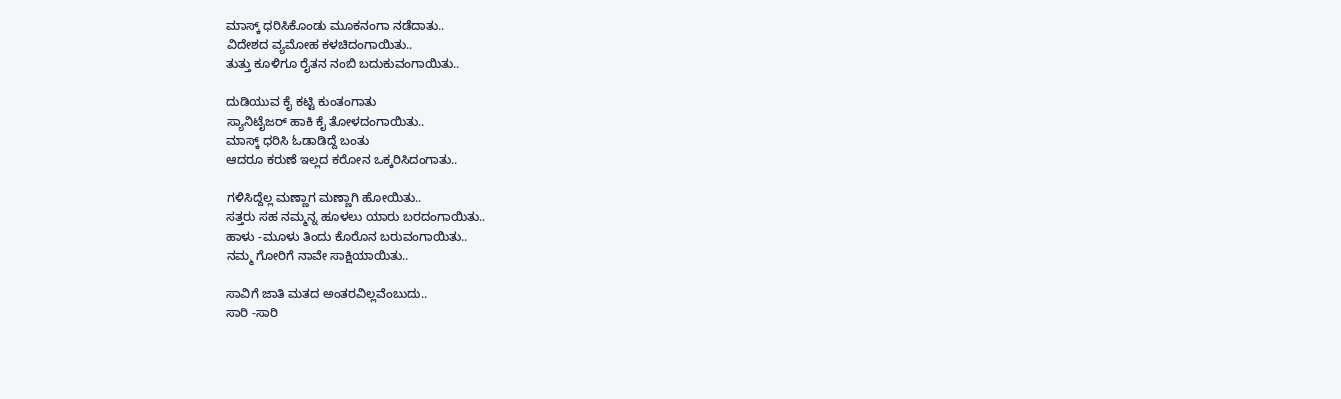ಮಾಸ್ಕ್ ಧರಿಸಿಕೊಂಡು ಮೂಕನಂಗಾ ನಡೆದಾತು..
ವಿದೇಶದ ವ್ಯಮೋಹ ಕಳಚಿದಂಗಾಯಿತು..
ತುತ್ತು ಕೂಳಿಗೂ ರೈತನ ನಂಬಿ ಬದುಕುವಂಗಾಯಿತು..

ದುಡಿಯುವ ಕೈ ಕಟ್ಟಿ ಕುಂತಂಗಾತು
ಸ್ಯಾನಿಟೈಜರ್ ಹಾಕಿ ಕೈ ತೋಳದಂಗಾಯಿತು..
ಮಾಸ್ಕ್ ಧರಿಸಿ ಓಡಾಡಿದ್ದೆ ಬಂತು
ಆದರೂ ಕರುಣೆ ಇಲ್ಲದ ಕರೋನ ಒಕ್ಕರಿಸಿದಂಗಾತು..

ಗಳಿಸಿದ್ದೆಲ್ಲ ಮಣ್ಣಾಗ ಮಣ್ಣಾಗಿ ಹೋಯಿತು..
ಸತ್ತರು ಸಹ ನಮ್ಮನ್ನ ಹೂಳಲು ಯಾರು ಬರದಂಗಾಯಿತು..
ಹಾಳು -ಮೂಳು ತಿಂದು ಕೊರೊನ ಬರುವಂಗಾಯಿತು..
ನಮ್ಮ ಗೋರಿಗೆ ನಾವೇ ಸಾಕ್ಷಿಯಾಯಿತು..

ಸಾವಿಗೆ ಜಾತಿ ಮತದ ಅಂತರವಿಲ್ಲವೆಂಬುದು..
ಸಾರಿ -ಸಾರಿ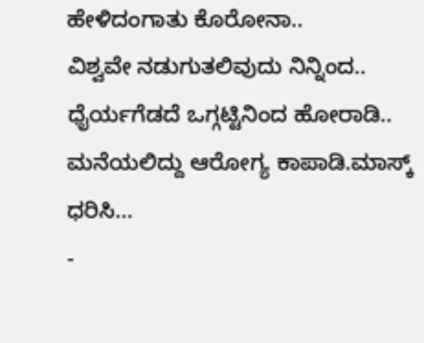ಹೇಳಿದಂಗಾತು ಕೊರೋನಾ..
ವಿಶ್ವವೇ ನಡುಗುತಲಿವುದು ನಿನ್ನಿಂದ.. ಧೈರ್ಯಗೆಡದೆ ಒಗ್ಗಟ್ಟಿನಿಂದ ಹೋರಾಡಿ..
ಮನೆಯಲಿದ್ದು ಆರೋಗ್ಯ ಕಾಪಾಡಿ.ಮಾಸ್ಕ್ ಧರಿಸಿ...
-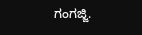ಗಂಗಜ್ಜಿ.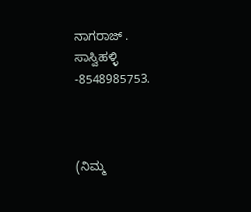ನಾಗರಾಜ್ .
ಸಾಸ್ವಿಹಳ್ಳಿ -8548985753.



(ನಿಮ್ಮ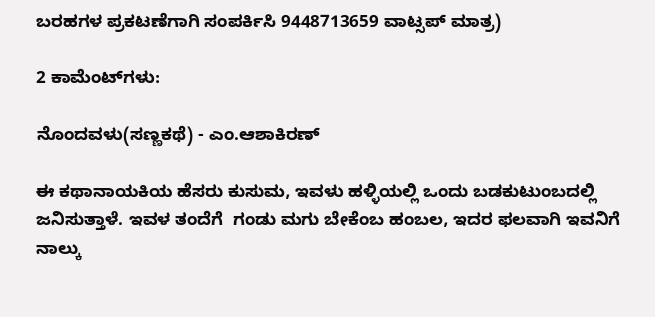ಬರಹಗಳ ಪ್ರಕಟಣೆಗಾಗಿ ಸಂಪರ್ಕಿಸಿ 9448713659 ವಾಟ್ಸಪ್ ಮಾತ್ರ)

2 ಕಾಮೆಂಟ್‌ಗಳು:

ನೊಂದವಳು(ಸಣ್ಣಕಥೆ) - ಎಂ.ಆಶಾಕಿರಣ್

ಈ ಕಥಾನಾಯಕಿಯ ಹೆಸರು ಕುಸುಮ, ಇವಳು ಹಳ್ಳಿಯಲ್ಲಿ ಒಂದು ಬಡಕುಟುಂಬದಲ್ಲಿ ಜನಿಸುತ್ತಾಳೆ. ಇವಳ ತಂದೆಗೆ  ಗಂಡು ಮಗು ಬೇಕೆಂಬ ಹಂಬಲ, ಇದರ ಫಲವಾಗಿ ಇವನಿಗೆ ನಾಲ್ಕು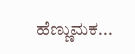ಹೆಣ್ಣುಮಕ...